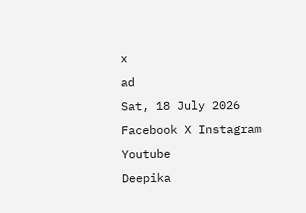x
ad
Sat, 18 July 2026
Facebook X Instagram Youtube
Deepika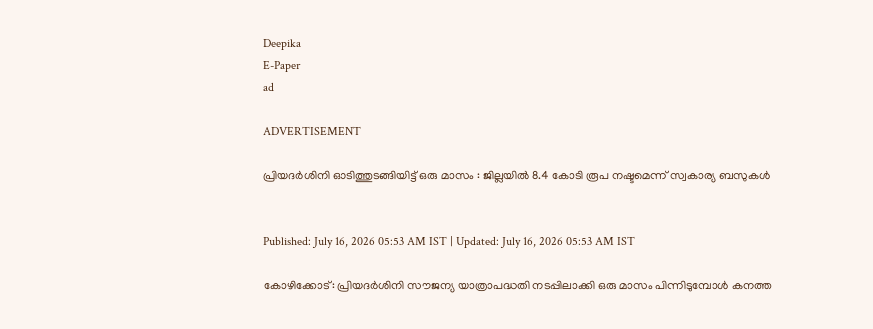Deepika
E-Paper
ad

ADVERTISEMENT

പ്രിയദര്‍ശിനി ഓടിത്തുടങ്ങിയിട്ട് ഒരു മാസം : ജില്ലയിൽ 8.4 കോടി രൂപ നഷ്ടമെന്ന് സ്വകാര്യ ബസുകള്‍


Published: July 16, 2026 05:53 AM IST | Updated: July 16, 2026 05:53 AM IST

കോഴിക്കോട്: പ്രിയദര്‍ശിനി സൗജന്യ യാത്രാപദ്ധതി നടപ്പിലാക്കി ഒരു മാസം പിന്നിടുമ്പോള്‍ കനത്ത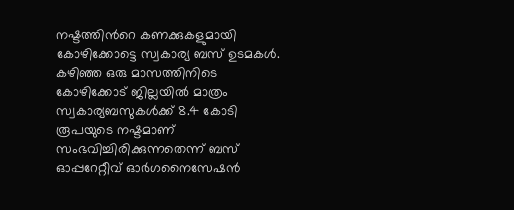നഷ്ടത്തിന്‍റെ കണക്കുകളുമായി കോഴിക്കോട്ടെ സ്വകാര്യ ബസ് ഉടമകള്‍.
കഴിഞ്ഞ ഒരു മാസത്തിനിടെ കോഴിക്കോട് ജില്ലയില്‍ മാത്രം സ്വകാര്യബസുകള്‍ക്ക് 8.4 കോടി രൂപയുടെ നഷ്ടമാണ് സംഭവിച്ചിരിക്കുന്നതെന്ന് ബസ് ഓപ്പറേറ്റീവ് ഓര്‍ഗനൈസേഷന്‍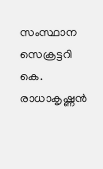സംസ്ഥാന സെക്രട്ടറി കെ. രാധാകൃഷ്ണന്‍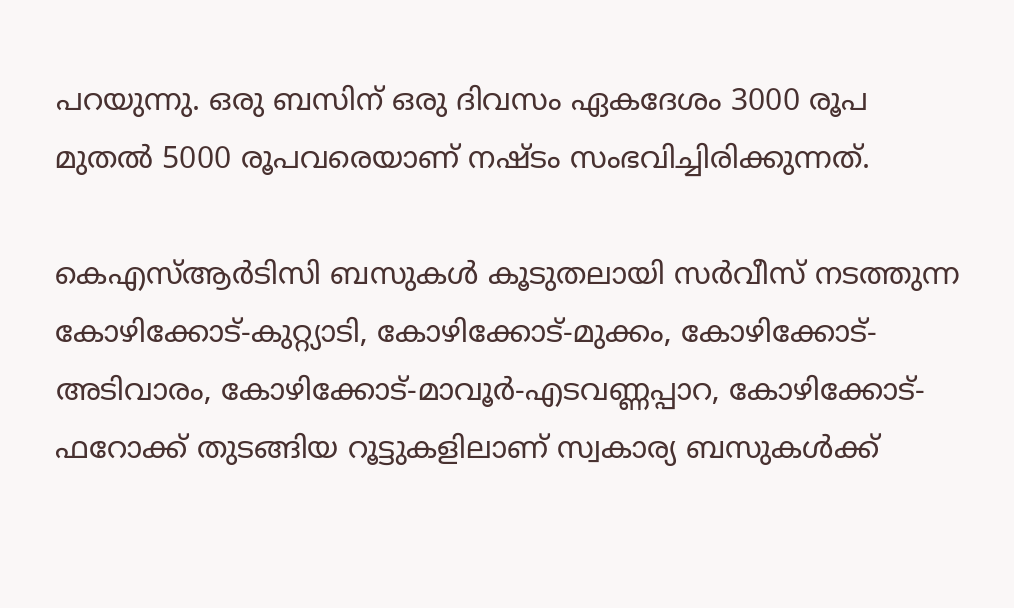പറയുന്നു. ഒരു ബസിന് ഒരു ദിവസം ഏകദേശം 3000 രൂപ മുതല്‍ 5000 രൂപവരെയാണ് നഷ്ടം സംഭവിച്ചിരിക്കുന്നത്.

കെഎസ്ആര്‍ടിസി ബസുകള്‍ കൂടുതലായി സര്‍വീസ് നടത്തുന്ന കോഴിക്കോട്-കുറ്റ്യാടി, കോഴിക്കോട്-മുക്കം, കോഴിക്കോട്-അടിവാരം, കോഴിക്കോട്-മാവൂര്‍-എടവണ്ണപ്പാറ, കോഴിക്കോട്-ഫറോക്ക് തുടങ്ങിയ റൂട്ടുകളിലാണ് സ്വകാര്യ ബസുകള്‍ക്ക്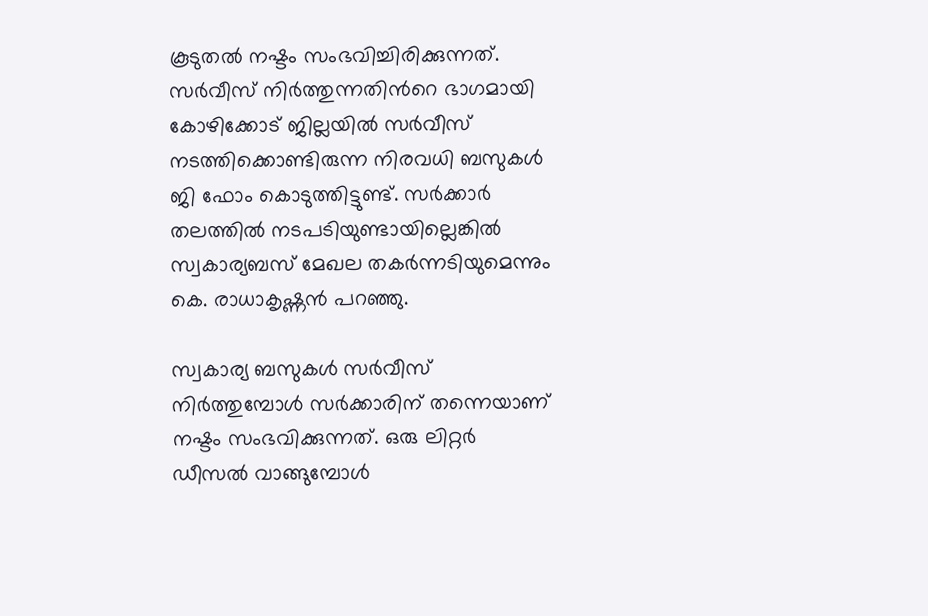കൂടുതല്‍ നഷ്ടം സംഭവിച്ചിരിക്കുന്നത്. സര്‍വീസ് നിര്‍ത്തുന്നതിന്‍റെ ഭാഗമായി കോഴിക്കോട് ജില്ലയില്‍ സര്‍വീസ് നടത്തിക്കൊണ്ടിരുന്ന നിരവധി ബസുകള്‍ ജി ഫോം കൊടുത്തിട്ടുണ്ട്. സര്‍ക്കാര്‍ തലത്തില്‍ നടപടിയുണ്ടായില്ലെങ്കില്‍ സ്വകാര്യബസ് മേഖല തകര്‍ന്നടിയുമെന്നും കെ. രാധാകൃഷ്ണന്‍ പറഞ്ഞു.

സ്വകാര്യ ബസുകള്‍ സര്‍വീസ് നിര്‍ത്തുമ്പോള്‍ സര്‍ക്കാരിന് തന്നെയാണ് നഷ്ടം സംഭവിക്കുന്നത്. ഒരു ലിറ്റര്‍ ഡീസല്‍ വാങ്ങുമ്പോള്‍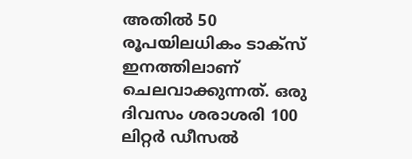അതില്‍ 50 രൂപയിലധികം ടാക്സ് ഇനത്തിലാണ് ചെലവാക്കുന്നത്. ഒരു ദിവസം ശരാശരി 100 ലിറ്റര്‍ ഡീസല്‍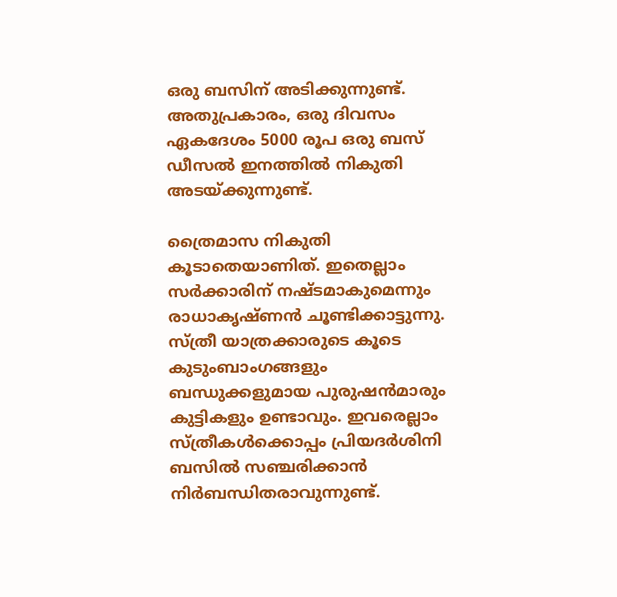ഒരു ബസിന് അടിക്കുന്നുണ്ട്. അതുപ്രകാരം, ഒരു ദിവസം ഏകദേശം 5000 രൂപ ഒരു ബസ് ഡീസല്‍ ഇനത്തില്‍ നികുതി അടയ്ക്കുന്നുണ്ട്.

ത്രൈമാസ നികുതി കൂടാതെയാണിത്. ഇതെല്ലാം സര്‍ക്കാരിന് നഷ്ടമാകുമെന്നും രാധാകൃഷ്ണന്‍ ചൂണ്ടിക്കാട്ടുന്നു. സ്ത്രീ യാത്രക്കാരുടെ കൂടെ കുടുംബാംഗങ്ങളും ബന്ധുക്കളുമായ പുരുഷന്‍മാരും കുട്ടികളും ഉണ്ടാവും. ഇവരെല്ലാം സ്ത്രീകള്‍ക്കൊപ്പം പ്രിയദര്‍ശിനി ബസില്‍ സഞ്ചരിക്കാന്‍ നിര്‍ബന്ധിതരാവുന്നുണ്ട്.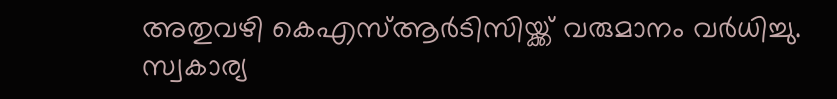അതുവഴി കെഎസ്ആര്‍ടിസിയ്ക്ക് വരുമാനം വര്‍ധിച്ചു. സ്വകാര്യ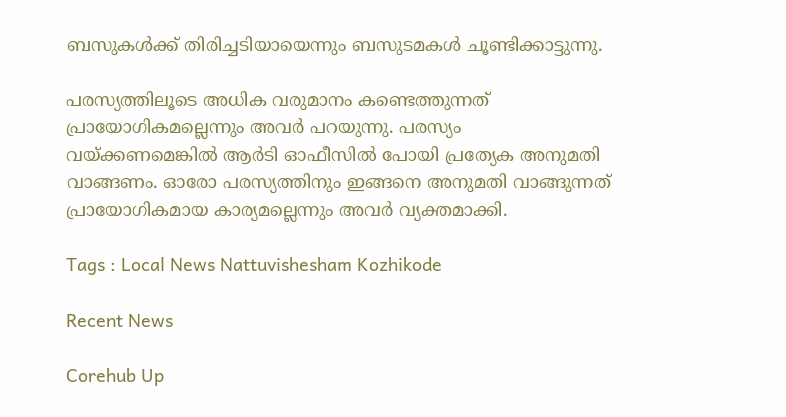ബസുകള്‍ക്ക് തിരിച്ചടിയായെന്നും ബസുടമകള്‍ ചൂണ്ടിക്കാട്ടുന്നു.

പരസ്യത്തിലൂടെ അധിക വരുമാനം കണ്ടെത്തുന്നത് പ്രായോഗികമല്ലെന്നും അവര്‍ പറയുന്നു. പരസ്യം വയ്ക്കണമെങ്കില്‍ ആര്‍ടി ഓഫീസില്‍ പോയി പ്രത്യേക അനുമതി വാങ്ങണം. ഓരോ പരസ്യത്തിനും ഇങ്ങനെ അനുമതി വാങ്ങുന്നത് പ്രായോഗികമായ കാര്യമല്ലെന്നും അവര്‍ വ്യക്തമാക്കി.

Tags : Local News Nattuvishesham Kozhikode

Recent News

Corehub Up